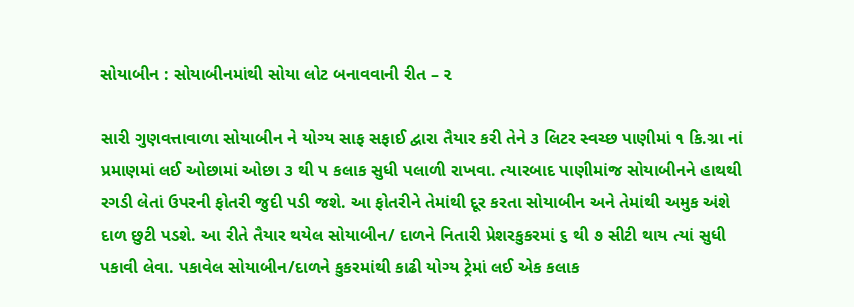સોયાબીન : સોયાબીનમાંથી સોયા લોટ બનાવવાની રીત – ૨

સારી ગુણવત્તાવાળા સોયાબીન ને યોગ્ય સાફ સફાઈ દ્વારા તૈયાર કરી તેને ૩ લિટર સ્વચ્છ પાણીમાં ૧ કિ.ગ્રા નાં પ્રમાણમાં લઈ ઓછામાં ઓછા ૩ થી પ કલાક સુધી પલાળી રાખવા. ત્યારબાદ પાણીમાંજ સોયાબીનને હાથથી રગડી લેતાં ઉપરની ફોતરી જુદી પડી જશે. આ ફોતરીને તેમાંથી દૂર કરતા સોયાબીન અને તેમાંથી અમુક અંશે દાળ છુટી પડશે. આ રીતે તૈયાર થયેલ સોયાબીન/ દાળને નિતારી પ્રેશરકુકરમાં ૬ થી ૭ સીટી થાય ત્યાં સુધી પકાવી લેવા. પકાવેલ સોયાબીન/દાળને કુકરમાંથી કાઢી યોગ્ય ટ્રેમાં લઈ એક કલાક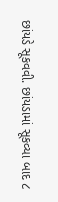છાંયડે સૂકવવી. છાંયડામાં સૂકવ્યા બાદ ૮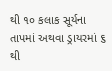થી ૧૦ કલાક સૂર્યના તાપમાં અથવા ડ્રાયરમાં ૬ થી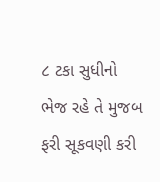૮ ટકા સુધીનો ભેજ રહે તે મુજબ ફરી સૂકવણી કરી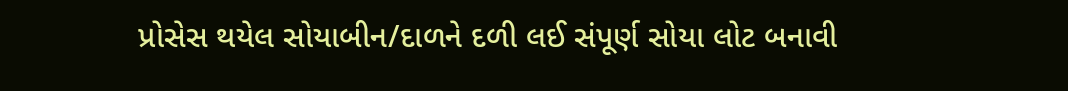પ્રોસેસ થયેલ સોયાબીન/દાળને દળી લઈ સંપૂર્ણ સોયા લોટ બનાવી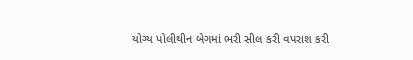યોગ્ય પોલીથીન બેગમાં ભરી સીલ કરી વપરાશ કરી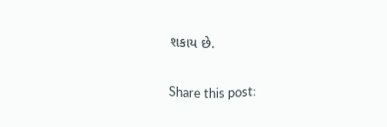શકાય છે.

Share this post: